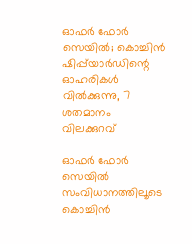ഓഫർ ഫോർ സെയിൽ; കൊച്ചിൻ ഷിപ്പ്‌യാർഡിന്റെ ഓഹരികൾ വിൽക്കുന്നു, 7 ശതമാനം വിലക്കുറവ്

ഓഫർ ഫോർ സെയിൽ സംവിധാനത്തിലൂടെ കൊച്ചിൻ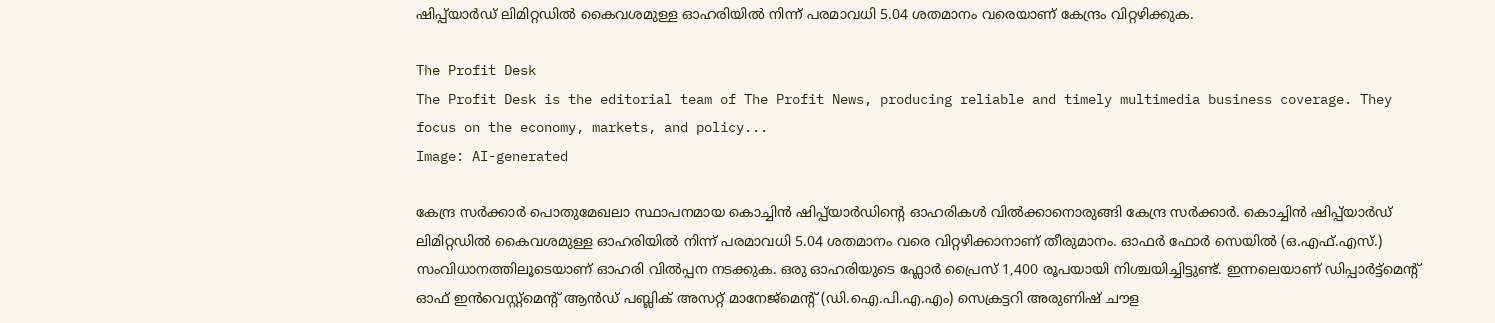ഷിപ്പ്‌യാർഡ് ലിമിറ്റഡിൽ കൈവശമുള്ള ഓഹരിയിൽ നിന്ന് പരമാവധി 5.04 ശതമാനം വരെയാണ് കേന്ദ്രം വിറ്റഴിക്കുക.

The Profit Desk
The Profit Desk is the editorial team of The Profit News, producing reliable and timely multimedia business coverage. They focus on the economy, markets, and policy...
Image: AI-generated

കേന്ദ്ര സർക്കാർ പൊതുമേഖലാ സ്ഥാപനമായ കൊച്ചിൻ ഷിപ്പ്‌യാർഡിന്റെ ഓഹരികൾ വിൽക്കാനൊരുങ്ങി കേന്ദ്ര സർക്കാർ. കൊച്ചിൻ ഷിപ്പ്‌യാർഡ് ലിമിറ്റഡിൽ കൈവശമുള്ള ഓഹരിയിൽ നിന്ന് പരമാവധി 5.04 ശതമാനം വരെ വിറ്റഴിക്കാനാണ് തീരുമാനം. ഓഫർ ഫോർ സെയിൽ (ഒ.എഫ്.എസ്.) സംവിധാനത്തിലൂടെയാണ് ഓഹരി വിൽപ്പന നടക്കുക. ഒരു ഓഹരിയുടെ ഫ്ലോർ പ്രൈസ് 1,400 രൂപയായി നിശ്ചയിച്ചിട്ടുണ്ട്. ഇന്നലെയാണ് ഡിപ്പാര്‍ട്ട്മെന്റ് ഓഫ് ഇന്‍വെസ്റ്റ്മെന്റ് ആന്‍ഡ് പബ്ലിക് അസറ്റ് മാനേജ്മെന്റ് (ഡി.ഐ.പി.എ.എം) സെക്രട്ടറി അരുണിഷ് ചൗള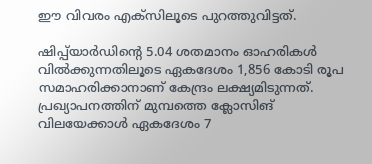ഈ വിവരം എക്‌സിലൂടെ പുറത്തുവിട്ടത്.

ഷിപ്പ്‌യാര്‍ഡിന്റെ 5.04 ശതമാനം ഓഹരികള്‍ വില്‍ക്കുന്നതിലൂടെ ഏകദേശം 1,856 കോടി രൂപ സമാഹരിക്കാനാണ് കേന്ദ്രം ലക്ഷ്യമിടുന്നത്. പ്രഖ്യാപനത്തിന് മുമ്പത്തെ ക്ലോസിങ് വിലയേക്കാൾ ഏകദേശം 7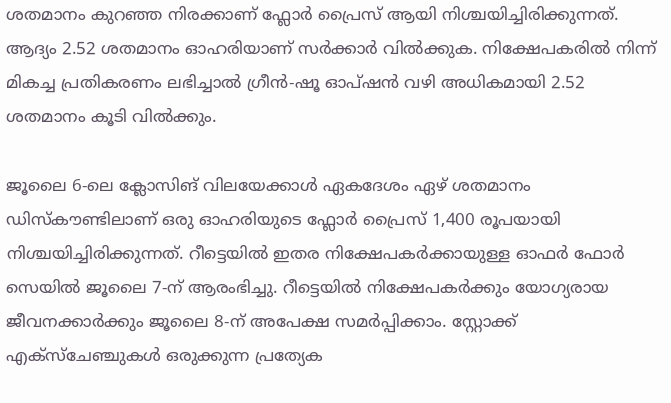ശതമാനം കുറഞ്ഞ നിരക്കാണ് ഫ്ലോർ പ്രൈസ് ആയി നിശ്ചയിച്ചിരിക്കുന്നത്. ആദ്യം 2.52 ശതമാനം ഓഹരിയാണ് സർക്കാർ വിൽക്കുക. നിക്ഷേപകരിൽ നിന്ന് മികച്ച പ്രതികരണം ലഭിച്ചാൽ ഗ്രീൻ-ഷൂ ഓപ്ഷൻ വഴി അധികമായി 2.52 ശതമാനം കൂടി വിൽക്കും.

ജൂലൈ 6-ലെ ക്ലോസിങ് വിലയേക്കാൾ ഏകദേശം ഏഴ് ശതമാനം ഡിസ്കൗണ്ടിലാണ് ഒരു ഓഹരിയുടെ ഫ്ലോർ പ്രൈസ് 1,400 രൂപയായി നിശ്ചയിച്ചിരിക്കുന്നത്. റീട്ടെയിൽ ഇതര നിക്ഷേപകർക്കായുള്ള ഓഫർ ഫോർ സെയിൽ ജൂലൈ 7-ന് ആരംഭിച്ചു. റീട്ടെയിൽ നിക്ഷേപകർക്കും യോഗ്യരായ ജീവനക്കാർക്കും ജൂലൈ 8-ന് അപേക്ഷ സമർപ്പിക്കാം. സ്റ്റോക്ക് എക്‌സ്‌ചേഞ്ചുകൾ ഒരുക്കുന്ന പ്രത്യേക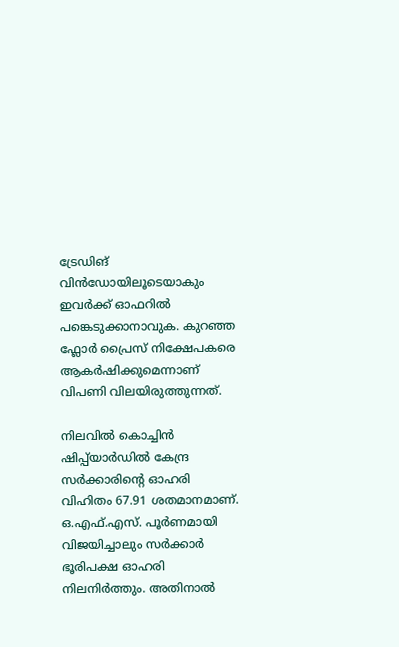ട്രേഡിങ് വിൻഡോയിലൂടെയാകും ഇവർക്ക് ഓഫറിൽ പങ്കെടുക്കാനാവുക. കുറഞ്ഞ ഫ്ലോർ പ്രൈസ് നിക്ഷേപകരെ ആകർഷിക്കുമെന്നാണ് വിപണി വിലയിരുത്തുന്നത്.

നിലവിൽ കൊച്ചിൻ ഷിപ്പ്‌യാർഡിൽ കേന്ദ്ര സർക്കാരിന്റെ ഓഹരി വിഹിതം 67.91 ശതമാനമാണ്. ഒ.എഫ്.എസ്. പൂർണമായി വിജയിച്ചാലും സർക്കാർ ഭൂരിപക്ഷ ഓഹരി നിലനിർത്തും. അതിനാൽ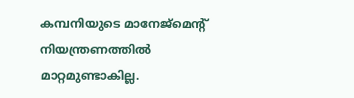കമ്പനിയുടെ മാനേജ്മെന്റ് നിയന്ത്രണത്തിൽ മാറ്റമുണ്ടാകില്ല.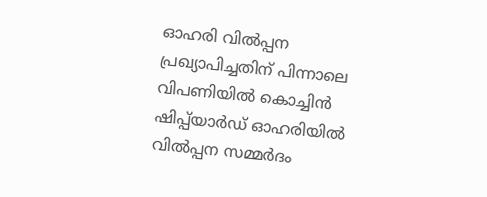ഓഹരി വിൽപ്പന പ്രഖ്യാപിച്ചതിന് പിന്നാലെ വിപണിയിൽ കൊച്ചിൻ ഷിപ്പ്‌യാർഡ് ഓഹരിയിൽ വിൽപ്പന സമ്മർദം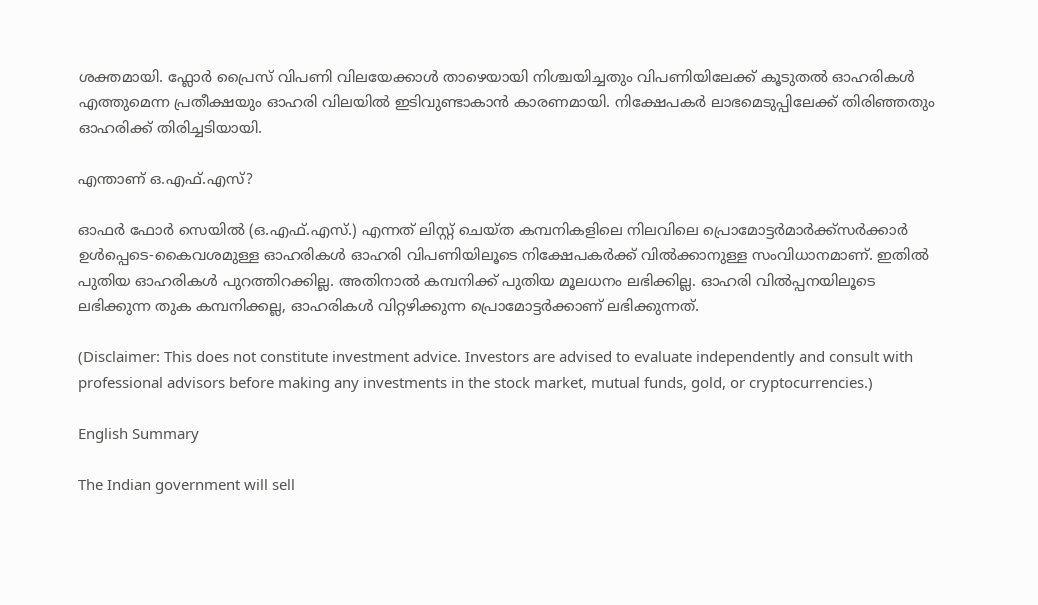ശക്തമായി. ഫ്ലോർ പ്രൈസ് വിപണി വിലയേക്കാൾ താഴെയായി നിശ്ചയിച്ചതും വിപണിയിലേക്ക് കൂടുതൽ ഓഹരികൾ എത്തുമെന്ന പ്രതീക്ഷയും ഓഹരി വിലയിൽ ഇടിവുണ്ടാകാൻ കാരണമായി. നിക്ഷേപകർ ലാഭമെടുപ്പിലേക്ക് തിരിഞ്ഞതും ഓഹരിക്ക് തിരിച്ചടിയായി.

എന്താണ് ഒ.എഫ്.എസ്?

ഓഫർ ഫോർ സെയിൽ (ഒ.എഫ്.എസ്.) എന്നത് ലിസ്റ്റ് ചെയ്ത കമ്പനികളിലെ നിലവിലെ പ്രൊമോട്ടർമാർക്ക്സർക്കാർ ഉൾപ്പെടെ-കൈവശമുള്ള ഓഹരികൾ ഓഹരി വിപണിയിലൂടെ നിക്ഷേപകർക്ക് വിൽക്കാനുള്ള സംവിധാനമാണ്. ഇതിൽ പുതിയ ഓഹരികൾ പുറത്തിറക്കില്ല. അതിനാൽ കമ്പനിക്ക് പുതിയ മൂലധനം ലഭിക്കില്ല. ഓഹരി വിൽപ്പനയിലൂടെ ലഭിക്കുന്ന തുക കമ്പനിക്കല്ല, ഓഹരികൾ വിറ്റഴിക്കുന്ന പ്രൊമോട്ടർക്കാണ് ലഭിക്കുന്നത്.

(Disclaimer: This does not constitute investment advice. Investors are advised to evaluate independently and consult with professional advisors before making any investments in the stock market, mutual funds, gold, or cryptocurrencies.)

English Summary

The Indian government will sell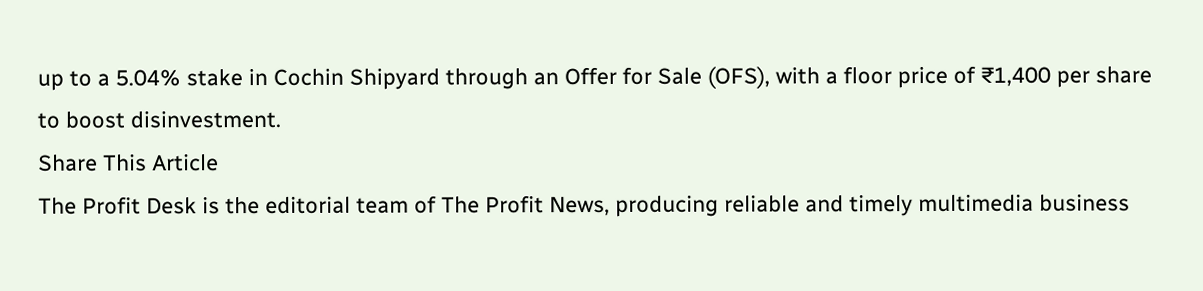up to a 5.04% stake in Cochin Shipyard through an Offer for Sale (OFS), with a floor price of ₹1,400 per share to boost disinvestment.
Share This Article
The Profit Desk is the editorial team of The Profit News, producing reliable and timely multimedia business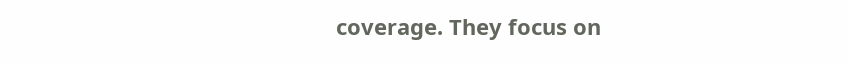coverage. They focus on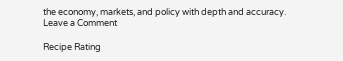the economy, markets, and policy with depth and accuracy.
Leave a Comment

Recipe Rating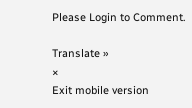Please Login to Comment.

Translate »
×
Exit mobile version